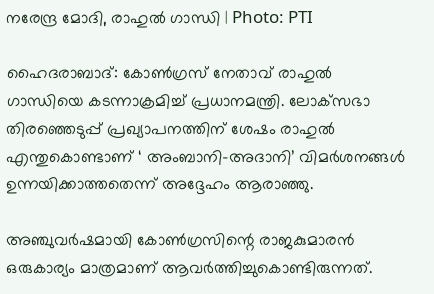നരേന്ദ്ര മോദി, രാഹുൽ ഗാന്ധി | Photo: PTI

ഹൈദരാബാദ്: കോണ്‍ഗ്രസ് നേതാവ് രാഹുല്‍ ഗാന്ധിയെ കടന്നാക്രമിച്ച് പ്രധാനമന്ത്രി. ലോക്‌സഭാ തിരഞ്ഞെടുപ്പ് പ്രഖ്യാപനത്തിന് ശേഷം രാഹുല്‍ എന്തുകൊണ്ടാണ് ‘ അംബാനി-അദാനി’ വിമര്‍ശനങ്ങള്‍ ഉന്നയിക്കാത്തതെന്ന് അദ്ദേഹം ആരാഞ്ഞു.

അഞ്ചുവര്‍ഷമായി കോണ്‍ഗ്രസിന്റെ രാജകുമാരന്‍ ഒരുകാര്യം മാത്രമാണ് ആവര്‍ത്തിച്ചുകൊണ്ടിരുന്നത്.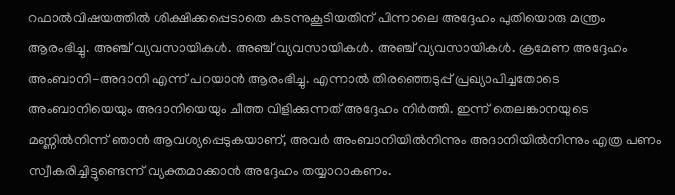റഫാല്‍വിഷയത്തില്‍ ശിക്ഷിക്കപ്പെടാതെ കടന്നുകൂടിയതിന് പിന്നാലെ അദ്ദേഹം പുതിയൊരു മന്ത്രം ആരംഭിച്ചു. അഞ്ച് വ്യവസായികള്‍. അഞ്ച് വ്യവസായികള്‍. അഞ്ച് വ്യവസായികള്‍. ക്രമേണ അദ്ദേഹം അംബാനി-അദാനി എന്ന് പറയാന്‍ ആരംഭിച്ചു. എന്നാല്‍ തിരഞ്ഞെടുപ്പ് പ്രഖ്യാപിച്ചതോടെ അംബാനിയെയും അദാനിയെയും ചീത്ത വിളിക്കുന്നത് അദ്ദേഹം നിര്‍ത്തി. ഇന്ന് തെലങ്കാനയുടെ മണ്ണില്‍നിന്ന് ഞാന്‍ ആവശ്യപ്പെടുകയാണ്, അവര്‍ അംബാനിയില്‍നിന്നും അദാനിയില്‍നിന്നും എത്ര പണം സ്വീകരിച്ചിട്ടുണ്ടെന്ന് വ്യക്തമാക്കാന്‍ അദ്ദേഹം തയ്യാറാകണം.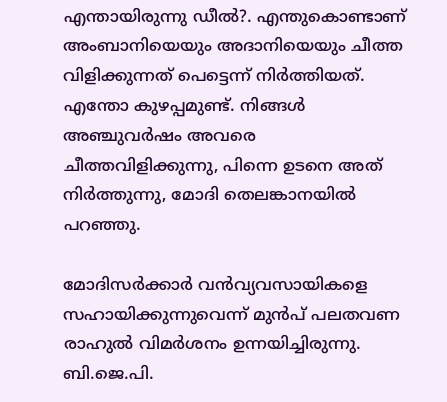എന്തായിരുന്നു ഡീല്‍?. എന്തുകൊണ്ടാണ് അംബാനിയെയും അദാനിയെയും ചീത്ത വിളിക്കുന്നത് പെട്ടെന്ന് നിര്‍ത്തിയത്. എന്തോ കുഴപ്പമുണ്ട്. നിങ്ങള്‍ അഞ്ചുവര്‍ഷം അവരെ ചീത്തവിളിക്കുന്നു, പിന്നെ ഉടനെ അത് നിര്‍ത്തുന്നു, മോദി തെലങ്കാനയില്‍ പറഞ്ഞു.

മോദിസര്‍ക്കാര്‍ വന്‍വ്യവസായികളെ സഹായിക്കുന്നുവെന്ന് മുന്‍പ് പലതവണ രാഹുല്‍ വിമര്‍ശനം ഉന്നയിച്ചിരുന്നു. ബി.ജെ.പി.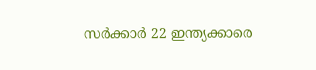സര്‍ക്കാര്‍ 22 ഇന്ത്യക്കാരെ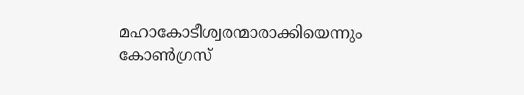മഹാകോടീശ്വരന്മാരാക്കിയെന്നും കോണ്‍ഗ്രസ്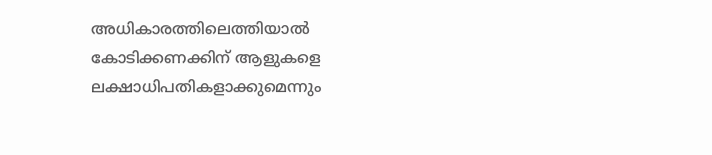അധികാരത്തിലെത്തിയാല്‍ കോടിക്കണക്കിന് ആളുകളെ ലക്ഷാധിപതികളാക്കുമെന്നും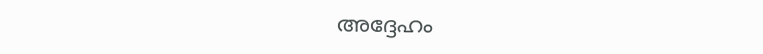അദ്ദേഹം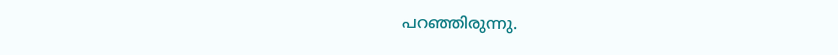പറഞ്ഞിരുന്നു.